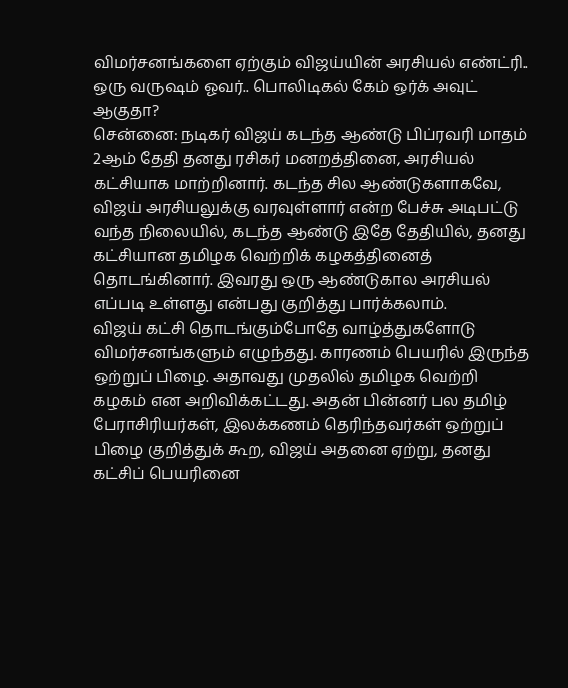விமர்சனங்களை ஏற்கும் விஜய்யின் அரசியல் எண்ட்ரி.. ஒரு வருஷம் ஓவர்.. பொலிடிகல் கேம் ஒர்க் அவுட் ஆகுதா?
சென்னை: நடிகர் விஜய் கடந்த ஆண்டு பிப்ரவரி மாதம் 2ஆம் தேதி தனது ரசிகர் மனறத்தினை, அரசியல் கட்சியாக மாற்றினார். கடந்த சில ஆண்டுகளாகவே, விஜய் அரசியலுக்கு வரவுள்ளார் என்ற பேச்சு அடிபட்டு வந்த நிலையில், கடந்த ஆண்டு இதே தேதியில், தனது கட்சியான தமிழக வெற்றிக் கழகத்தினைத் தொடங்கினார். இவரது ஒரு ஆண்டுகால அரசியல் எப்படி உள்ளது என்பது குறித்து பார்க்கலாம்.
விஜய் கட்சி தொடங்கும்போதே வாழ்த்துகளோடு விமர்சனங்களும் எழுந்தது. காரணம் பெயரில் இருந்த ஒற்றுப் பிழை. அதாவது முதலில் தமிழக வெற்றி கழகம் என அறிவிக்கட்டது. அதன் பின்னர் பல தமிழ் பேராசிரியர்கள், இலக்கணம் தெரிந்தவர்கள் ஒற்றுப் பிழை குறித்துக் கூற, விஜய் அதனை ஏற்று, தனது கட்சிப் பெயரினை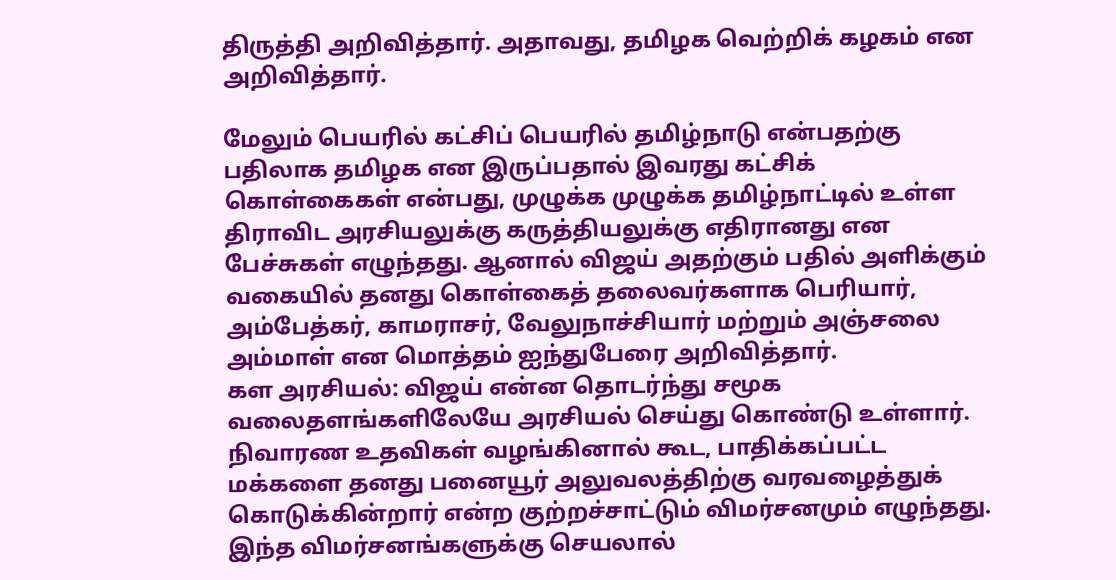திருத்தி அறிவித்தார். அதாவது, தமிழக வெற்றிக் கழகம் என அறிவித்தார்.

மேலும் பெயரில் கட்சிப் பெயரில் தமிழ்நாடு என்பதற்கு பதிலாக தமிழக என இருப்பதால் இவரது கட்சிக் கொள்கைகள் என்பது, முழுக்க முழுக்க தமிழ்நாட்டில் உள்ள திராவிட அரசியலுக்கு கருத்தியலுக்கு எதிரானது என பேச்சுகள் எழுந்தது. ஆனால் விஜய் அதற்கும் பதில் அளிக்கும் வகையில் தனது கொள்கைத் தலைவர்களாக பெரியார், அம்பேத்கர், காமராசர், வேலுநாச்சியார் மற்றும் அஞ்சலை அம்மாள் என மொத்தம் ஐந்துபேரை அறிவித்தார்.
கள அரசியல்: விஜய் என்ன தொடர்ந்து சமூக வலைதளங்களிலேயே அரசியல் செய்து கொண்டு உள்ளார். நிவாரண உதவிகள் வழங்கினால் கூட, பாதிக்கப்பட்ட மக்களை தனது பனையூர் அலுவலத்திற்கு வரவழைத்துக் கொடுக்கின்றார் என்ற குற்றச்சாட்டும் விமர்சனமும் எழுந்தது. இந்த விமர்சனங்களுக்கு செயலால்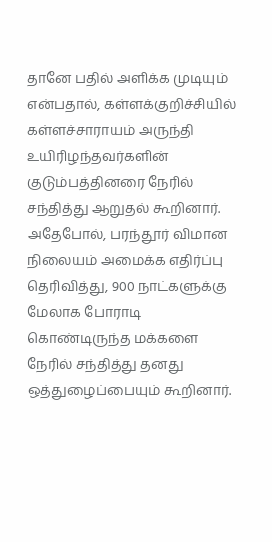தானே பதில் அளிக்க முடியும் என்பதால், கள்ளக்குறிச்சியில் கள்ளச்சாராயம் அருந்தி உயிரிழந்தவர்களின் குடும்பத்தினரை நேரில் சந்தித்து ஆறுதல் கூறினார். அதேபோல், பரந்தூர் விமான நிலையம் அமைக்க எதிர்ப்பு தெரிவித்து, 900 நாட்களுக்கு மேலாக போராடி கொண்டிருந்த மக்களை நேரில் சந்தித்து தனது ஒத்துழைப்பையும் கூறினார்.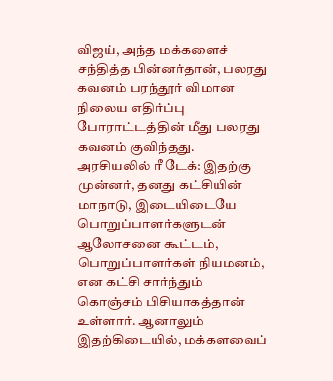விஜய், அந்த மக்களைச் சந்தித்த பின்னர்தான், பலரது கவனம் பரந்தூர் விமான நிலைய எதிர்ப்பு போராட்டத்தின் மீது பலரது கவனம் குவிந்தது.
அரசியலில் ரீ டேக்: இதற்கு முன்னர், தனது கட்சியின் மாநாடு, இடையிடையே பொறுப்பாளர்களுடன் ஆலோசனை கூட்டம், பொறுப்பாளர்கள் நியமனம், என கட்சி சார்ந்தும் கொஞ்சம் பிசியாகத்தான் உள்ளார். ஆனாலும் இதற்கிடையில், மக்களவைப்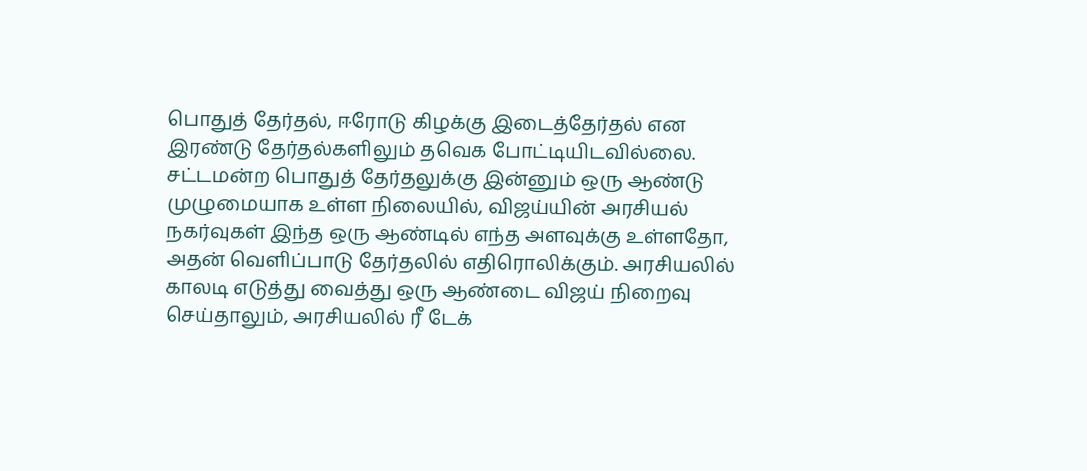பொதுத் தேர்தல், ஈரோடு கிழக்கு இடைத்தேர்தல் என இரண்டு தேர்தல்களிலும் தவெக போட்டியிடவில்லை. சட்டமன்ற பொதுத் தேர்தலுக்கு இன்னும் ஒரு ஆண்டு முழுமையாக உள்ள நிலையில், விஜய்யின் அரசியல் நகர்வுகள் இந்த ஒரு ஆண்டில் எந்த அளவுக்கு உள்ளதோ, அதன் வெளிப்பாடு தேர்தலில் எதிரொலிக்கும். அரசியலில் காலடி எடுத்து வைத்து ஒரு ஆண்டை விஜய் நிறைவு செய்தாலும், அரசியலில் ரீ டேக்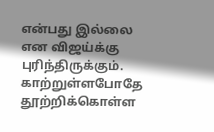என்பது இல்லை என விஜய்க்கு புரிந்திருக்கும். காற்றுள்ளபோதே தூற்றிக்கொள்ள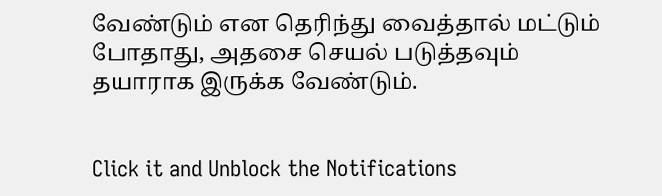வேண்டும் என தெரிந்து வைத்தால் மட்டும் போதாது, அதசை செயல் படுத்தவும் தயாராக இருக்க வேண்டும்.


Click it and Unblock the Notifications